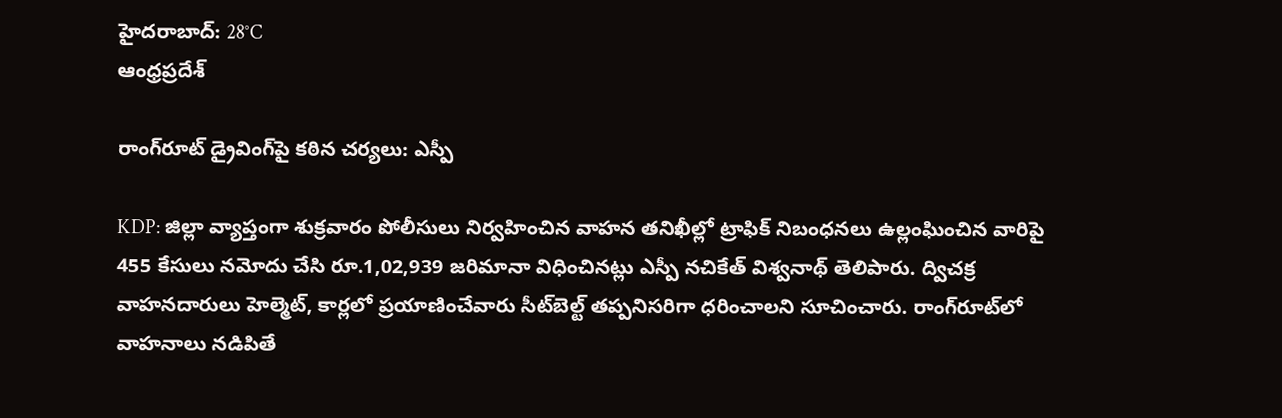హైదరాబాద్: 28°C
ఆంధ్రప్రదేశ్

రాంగ్‌రూట్ డ్రైవింగ్‌పై కఠిన చర్యలు: ఎస్పీ

KDP: జిల్లా వ్యాప్తంగా శుక్రవారం పోలీసులు నిర్వహించిన వాహన తనిఖీల్లో ట్రాఫిక్ నిబంధనలు ఉల్లంఘించిన వారిపై 455 కేసులు నమోదు చేసి రూ.1,02,939 జరిమానా విధించినట్లు ఎస్పీ నచికేత్ విశ్వనాథ్ తెలిపారు. ద్విచక్ర వాహనదారులు హెల్మెట్, కార్లలో ప్రయాణించేవారు సీట్‌బెల్ట్ తప్పనిసరిగా ధరించాలని సూచించారు. రాంగ్‌రూట్‌లో వాహనాలు నడిపితే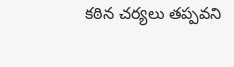కఠిన చర్యలు తప్పవని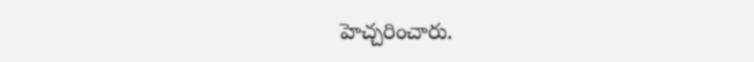హెచ్చరించారు.